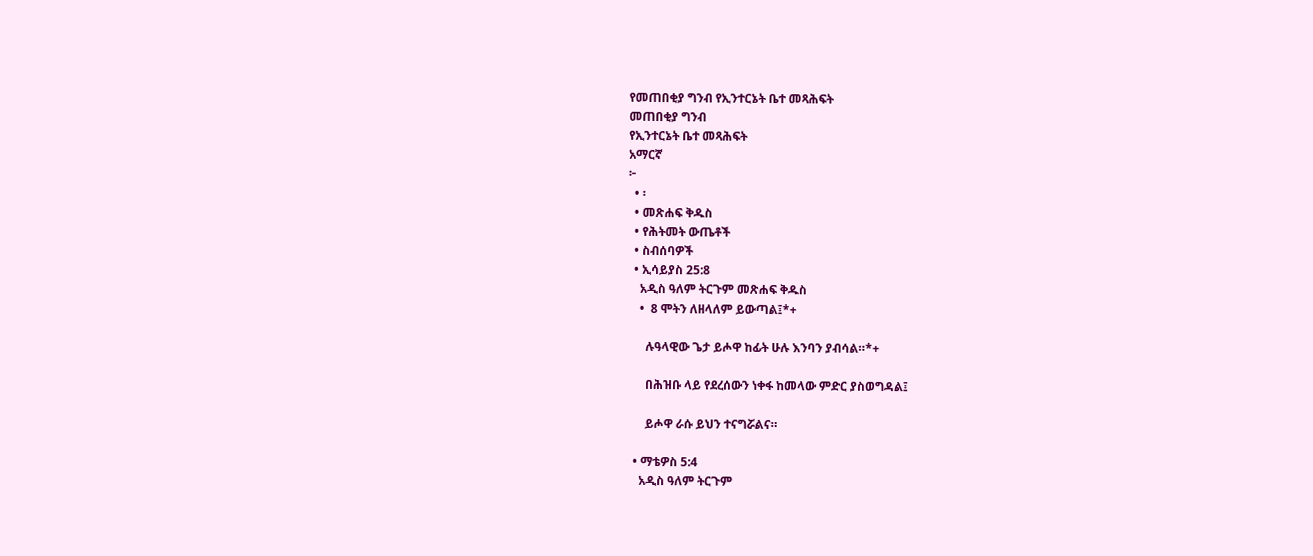የመጠበቂያ ግንብ የኢንተርኔት ቤተ መጻሕፍት
መጠበቂያ ግንብ
የኢንተርኔት ቤተ መጻሕፍት
አማርኛ
፦
  • ፡
  • መጽሐፍ ቅዱስ
  • የሕትመት ውጤቶች
  • ስብሰባዎች
  • ኢሳይያስ 25:8
    አዲስ ዓለም ትርጉም መጽሐፍ ቅዱስ
    •  8 ሞትን ለዘላለም ይውጣል፤*+

      ሉዓላዊው ጌታ ይሖዋ ከፊት ሁሉ እንባን ያብሳል።*+

      በሕዝቡ ላይ የደረሰውን ነቀፋ ከመላው ምድር ያስወግዳል፤

      ይሖዋ ራሱ ይህን ተናግሯልና።

  • ማቴዎስ 5:4
    አዲስ ዓለም ትርጉም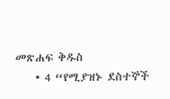መጽሐፍ ቅዱስ
    • 4 “የሚያዝኑ ደስተኞች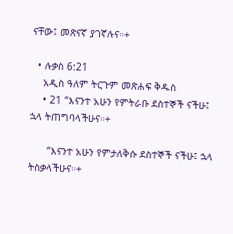ናቸው፤ መጽናኛ ያገኛሉና።+

  • ሉቃስ 6:21
    አዲስ ዓለም ትርጉም መጽሐፍ ቅዱስ
    • 21 “እናንተ አሁን የምትራቡ ደስተኞች ናችሁ፤ ኋላ ትጠግባላችሁና።+

      “እናንተ አሁን የምታለቅሱ ደስተኞች ናችሁ፤ ኋላ ትስቃላችሁና።+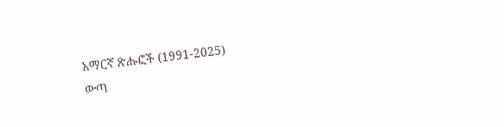አማርኛ ጽሑፎች (1991-2025)
ውጣ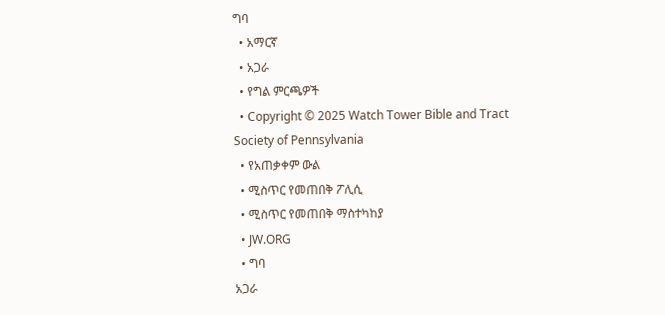ግባ
  • አማርኛ
  • አጋራ
  • የግል ምርጫዎች
  • Copyright © 2025 Watch Tower Bible and Tract Society of Pennsylvania
  • የአጠቃቀም ውል
  • ሚስጥር የመጠበቅ ፖሊሲ
  • ሚስጥር የመጠበቅ ማስተካከያ
  • JW.ORG
  • ግባ
አጋራ